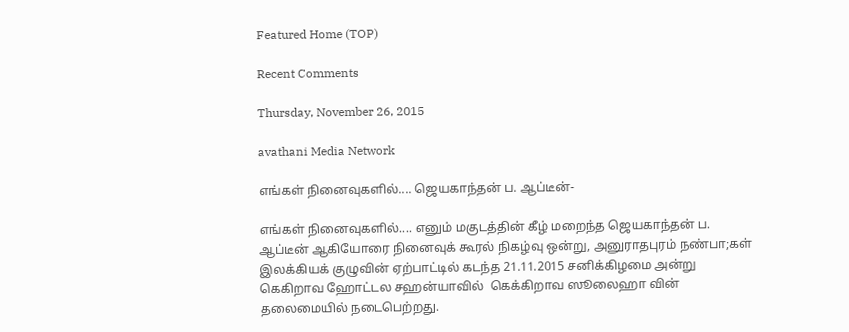Featured Home (TOP)

Recent Comments

Thursday, November 26, 2015

avathani Media Network

எங்கள் நினைவுகளில்.... ஜெயகாந்தன் ப. ஆப்டீன்-

எங்கள் நினைவுகளில்.... எனும் மகுடத்தின் கீழ் மறைந்த ஜெயகாந்தன் ப. ஆப்டீன் ஆகியோரை நினைவுக் கூரல் நிகழ்வு ஒன்று, அனுராதபுரம் நண்பா;கள் இலக்கியக் குழுவின் ஏற்பாட்டில் கடந்த 21.11.2015 சனிக்கிழமை அன்று கெகிறாவ ஹோட்டல சஹன்யாவில்  கெக்கிறாவ ஸூலைஹா வின் தலைமையில் நடைபெற்றது.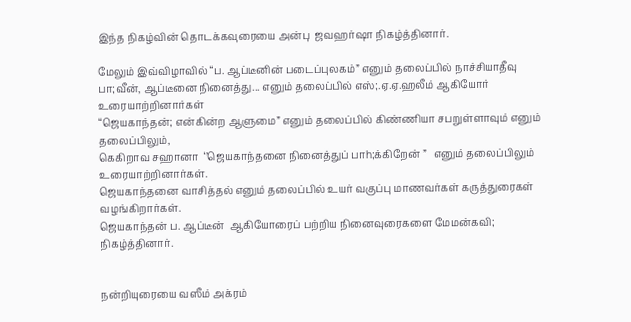இந்த நிகழ்வின் தொடக்கவுரையை அன்பு  ஜவஹர்ஷா நிகழ்த்தினார்.

மேலும் இவ்விழாவில் “ப. ஆப்டீனின் படைப்புலகம்” எனும் தலைப்பில் நாச்சியாதீவு பா;வீன், ஆப்டீனை நினைத்து... எனும் தலைப்பில் எஸ்;.ஏ.ஏ.ஹலீம் ஆகியோர் உரையாற்றினார்கள்
“ஜெயகாந்தன்; என்கின்ற ஆளுமை” எனும் தலைப்பில் கிண்ணியா சபறுள்ளாவும் எனும் தலைப்பிலும்,
கெகிறாவ சஹானா  ‘’ஜெயகாந்தனை நினைத்துப் பாh;க்கிறேன் ”   எனும் தலைப்பிலும் உரையாற்றினார்கள்.
ஜெயகாந்தனை வாசித்தல் எனும் தலைப்பில் உயர் வகுப்பு மாணவர்கள் கருத்துரைகள் வழங்கிறார்கள்.
ஜெயகாந்தன் ப. ஆப்டீன்  ஆகியோரைப் பற்றிய நினைவுரைகளை மேமன்கவி; நிகழ்த்தினார்.


நன்றியுரையை வஸீம் அக்ரம்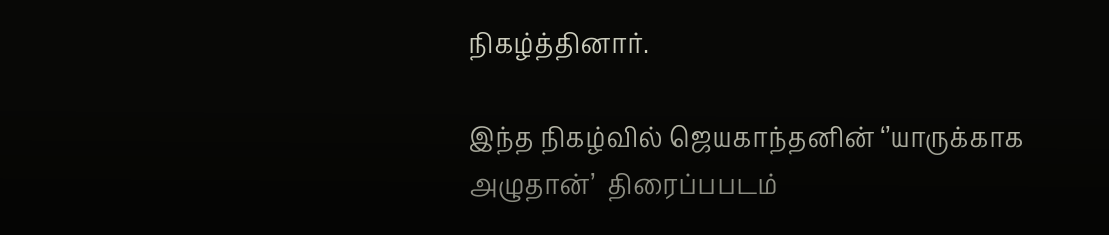நிகழ்த்தினார்.

இந்த நிகழ்வில் ஜெயகாந்தனின் ‘’யாருக்காக அழுதான்’  திரைப்பபடம்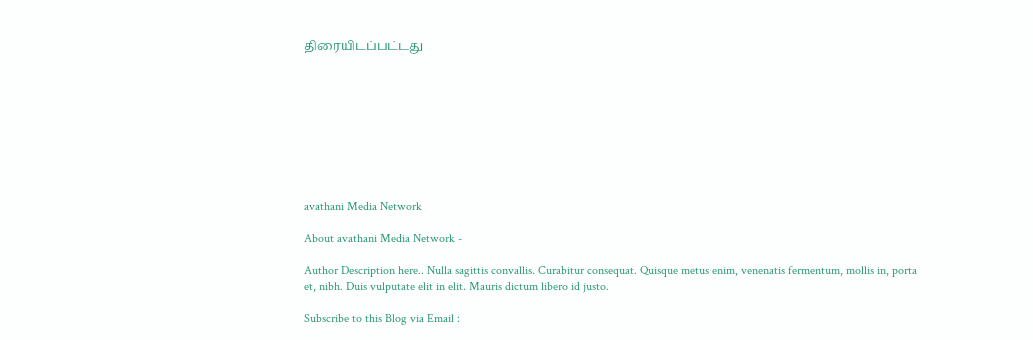திரையிடப்பட்டது









avathani Media Network

About avathani Media Network -

Author Description here.. Nulla sagittis convallis. Curabitur consequat. Quisque metus enim, venenatis fermentum, mollis in, porta et, nibh. Duis vulputate elit in elit. Mauris dictum libero id justo.

Subscribe to this Blog via Email :